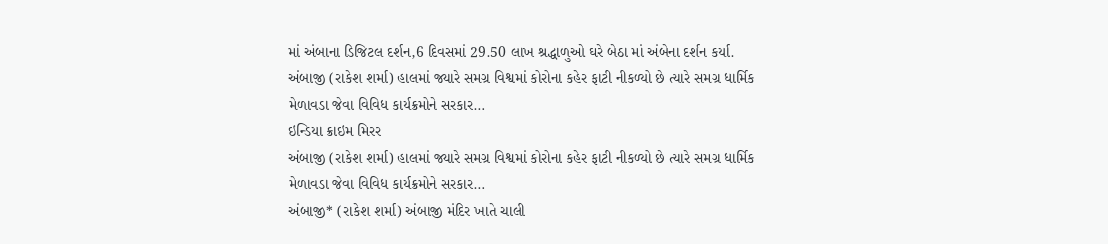માં અંબાના ડિજિટલ દર્શન,6 દિવસમાં 29.50 લાખ શ્રદ્ધાળુઓ ઘરે બેઠા માં અંબેના દર્શન કર્યા.
અંબાજી (રાકેશ શર્મા) હાલમાં જ્યારે સમગ્ર વિશ્વમાં કોરોના કહેર ફાટી નીકળ્યો છે ત્યારે સમગ્ર ધાર્મિક મેળાવડા જેવા વિવિધ કાર્યક્રમોને સરકાર…
ઇન્ડિયા ક્રાઇમ મિરર
અંબાજી (રાકેશ શર્મા) હાલમાં જ્યારે સમગ્ર વિશ્વમાં કોરોના કહેર ફાટી નીકળ્યો છે ત્યારે સમગ્ર ધાર્મિક મેળાવડા જેવા વિવિધ કાર્યક્રમોને સરકાર…
અંબાજી* (રાકેશ શર્મા) અંબાજી મંદિર ખાતે ચાલી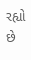રહ્યો છે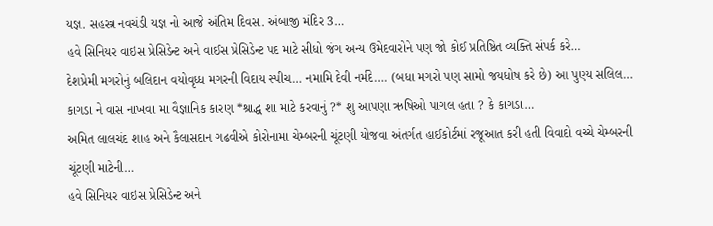યજ્ઞ. સહસ્ત્ર નવચંડી યજ્ઞ નો આજે અંતિમ દિવસ. અંબાજી મંદિર 3…
હવે સિનિયર વાઇસ પ્રેસિડેન્ટ અને વાઈસ પ્રેસિડેન્ટ પદ માટે સીધો જંગ અન્ય ઉમેદવારોને પણ જો કોઈ પ્રતિષ્ઠિત વ્યક્તિ સંપર્ક કરે…
દેશપ્રેમી મગરોનું બલિદાન વયોવૃધ્ધ મગરની વિદાય સ્પીચ… નમામિ દેવી નર્મદે…. (બધા મગરો પણ સામો જયધોષ કરે છે) આ પુણ્ય સલિલ…
કાગડા ને વાસ નાખવા મા વૈજ્ઞાનિક કારણ *શ્રાદ્ધ શા માટે કરવાનું ?* શુ આપણા ઋષિઓ પાગલ હતા ? કે કાગડા…
અમિત લાલચંદ શાહ અને કૈલાસદાન ગઢવીએ કોરોનામા ચેમ્બરની ચૂંટણી યોજવા અંતર્ગત હાઈકોર્ટમાં રજૂઆત કરી હતી વિવાદો વચ્ચે ચેમ્બરની ચૂંટણી માટેની…
હવે સિનિયર વાઇસ પ્રેસિડેન્ટ અને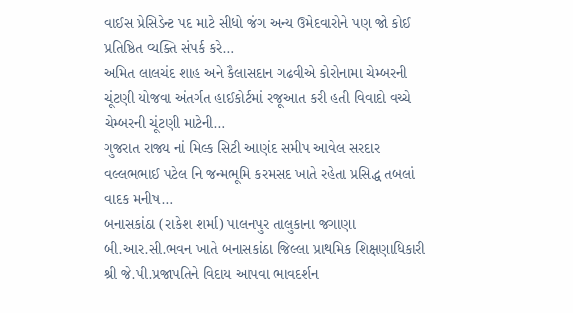વાઈસ પ્રેસિડેન્ટ પદ માટે સીધો જંગ અન્ય ઉમેદવારોને પણ જો કોઈ પ્રતિષ્ઠિત વ્યક્તિ સંપર્ક કરે…
અમિત લાલચંદ શાહ અને કૈલાસદાન ગઢવીએ કોરોનામા ચેમ્બરની ચૂંટણી યોજવા અંતર્ગત હાઈકોર્ટમાં રજૂઆત કરી હતી વિવાદો વચ્ચે ચેમ્બરની ચૂંટણી માટેની…
ગુજરાત રાજ્ય નાં મિલ્ક સિટી આણંદ સમીપ આવેલ સરદાર વલ્લભભાઈ પટેલ નિ જન્મભૂમિ કરમસદ ખાતે રહેતા પ્રસિદ્ધ તબલાં વાદક મનીષ…
બનાસકાંઠા (રાકેશ શર્મા) પાલનપુર તાલુકાના જગાણા બી.આર.સી.ભવન ખાતે બનાસકાંઠા જિલ્લા પ્રાથમિક શિક્ષણાધિકારી શ્રી જે.પી.પ્રજાપતિને વિદાય આપવા ભાવદર્શન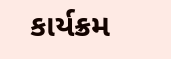કાર્યક્રમ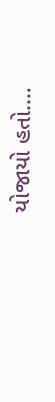યોજાયો હતો.…